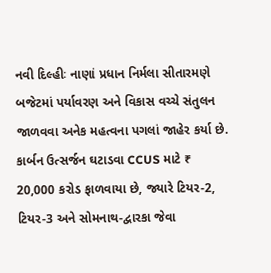નવી દિલ્હીઃ નાણાં પ્રધાન નિર્મલા સીતારમણે બજેટમાં પર્યાવરણ અને વિકાસ વચ્ચે સંતુલન જાળવવા અનેક મહત્વના પગલાં જાહેર કર્યા છે. કાર્બન ઉત્સર્જન ઘટાડવા CCUS માટે ₹ 20,000 કરોડ ફાળવાયા છે, જ્યારે ટિયર-2, ટિયર-3 અને સોમનાથ-દ્વારકા જેવા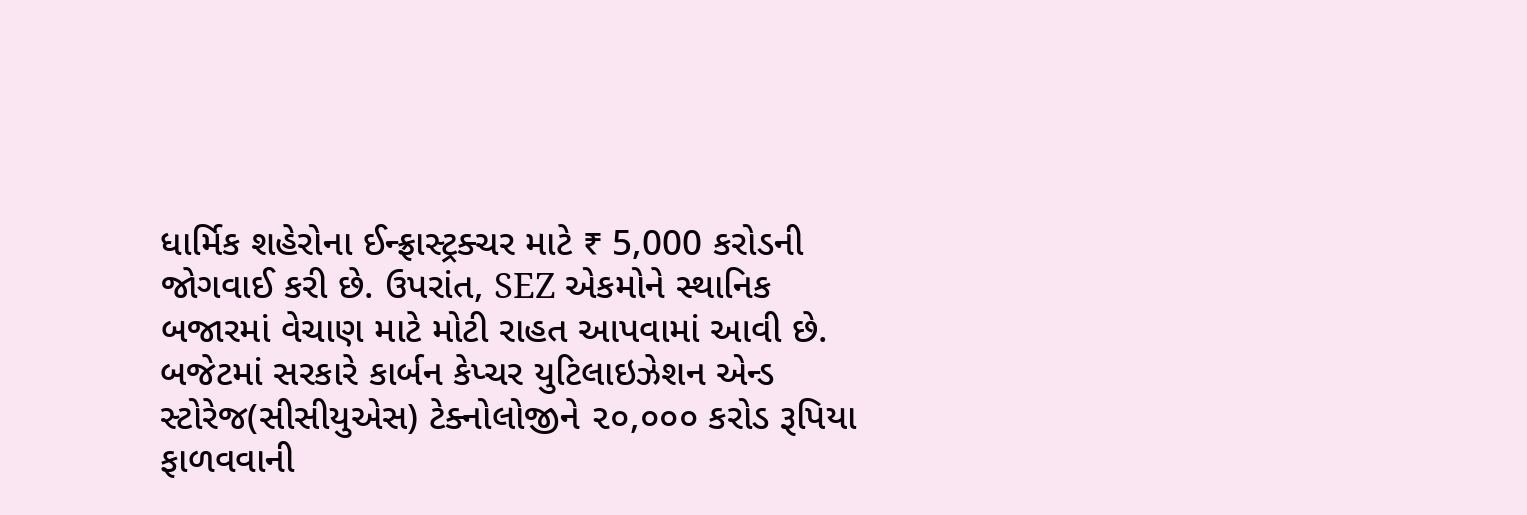ધાર્મિક શહેરોના ઈન્ફ્રાસ્ટ્રક્ચર માટે ₹ 5,000 કરોડની જોગવાઈ કરી છે. ઉપરાંત, SEZ એકમોને સ્થાનિક બજારમાં વેચાણ માટે મોટી રાહત આપવામાં આવી છે.
બજેટમાં સરકારે કાર્બન કેપ્ચર યુટિલાઇઝેશન એન્ડ સ્ટોરેજ(સીસીયુએસ) ટેક્નોલોજીને ૨૦,૦૦૦ કરોડ રૂપિયા ફાળવવાની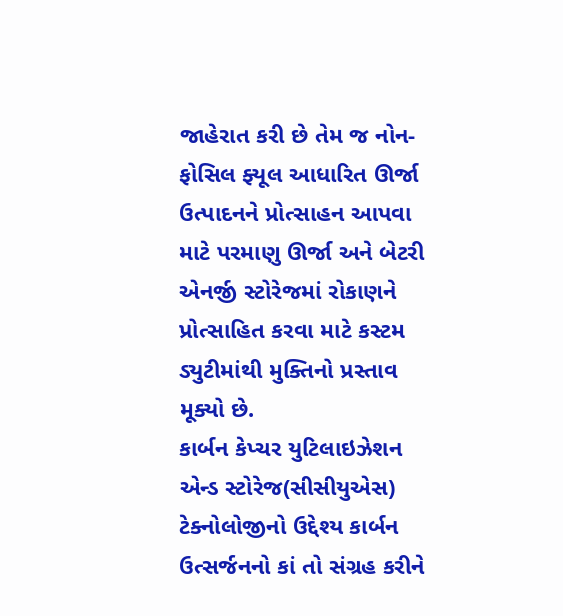જાહેરાત કરી છે તેમ જ નોન-ફોસિલ ફ્યૂલ આધારિત ઊર્જા ઉત્પાદનને પ્રોત્સાહન આપવા માટે પરમાણુ ઊર્જા અને બેટરી એનર્જી સ્ટોરેજમાં રોકાણને પ્રોત્સાહિત કરવા માટે કસ્ટમ ડ્યુટીમાંથી મુક્તિનો પ્રસ્તાવ મૂક્યો છે.
કાર્બન કેપ્ચર યુટિલાઇઝેશન એન્ડ સ્ટોરેજ(સીસીયુએસ) ટેક્નોલોજીનો ઉદ્દેશ્ય કાર્બન ઉત્સર્જનનો કાં તો સંગ્રહ કરીને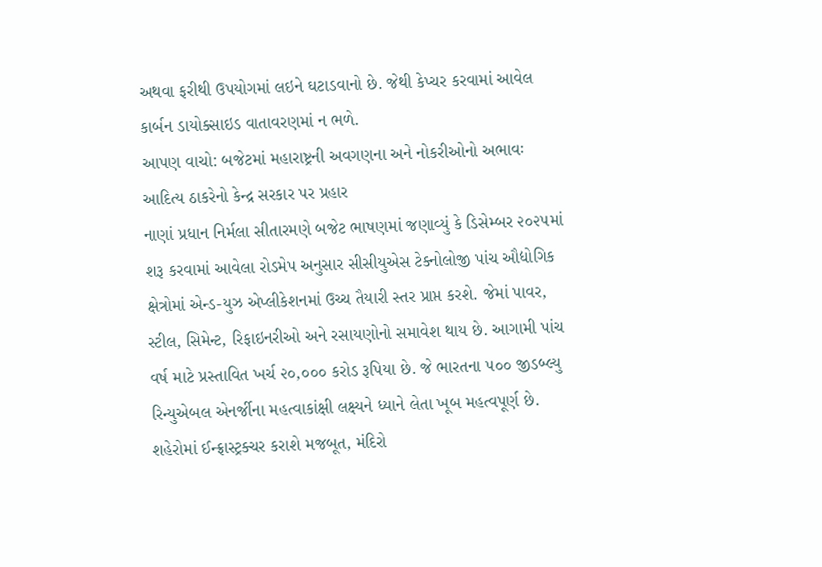અથવા ફરીથી ઉપયોગમાં લઇને ઘટાડવાનો છે. જેથી કેપ્ચર કરવામાં આવેલ કાર્બન ડાયોક્સાઇડ વાતાવરણમાં ન ભળે.
આપણ વાચો: બજેટમાં મહારાષ્ટ્રની અવગણના અને નોકરીઓનો અભાવઃ આદિત્ય ઠાકરેનો કેન્દ્ર સરકાર પર પ્રહાર
નાણાં પ્રધાન નિર્મલા સીતારમણે બજેટ ભાષણમાં જણાવ્યું કે ડિસેમ્બર ૨૦૨૫માં શરૂ કરવામાં આવેલા રોડમેપ અનુસાર સીસીયુએસ ટેક્નોલોજી પાંચ ઔદ્યોગિક ક્ષેત્રોમાં એન્ડ-યુઝ એપ્લીકેશનમાં ઉચ્ચ તૈયારી સ્તર પ્રાપ્ત કરશે. જેમાં પાવર, સ્ટીલ, સિમેન્ટ, રિફાઇનરીઓ અને રસાયણોનો સમાવેશ થાય છે. આગામી પાંચ વર્ષ માટે પ્રસ્તાવિત ખર્ચ ૨૦,૦૦૦ કરોડ રૂપિયા છે. જે ભારતના ૫૦૦ જીડબ્લ્યુ રિન્યુએબલ એનર્જીના મહત્વાકાંક્ષી લક્ષ્યને ધ્યાને લેતા ખૂબ મહત્વપૂર્ણ છે.
શહેરોમાં ઈન્ફ્રાસ્ટ્રક્ચર કરાશે મજબૂત, મંદિરો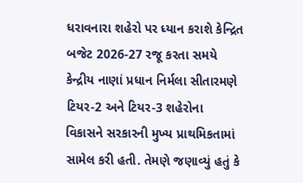ધરાવનારા શહેરો પર ધ્યાન કરાશે કેન્દ્રિત
બજેટ 2026-27 રજૂ કરતા સમયે કેન્દ્રીય નાણાં પ્રધાન નિર્મલા સીતારમણે ટિયર-2 અને ટિયર-3 શહેરોના વિકાસને સરકારની મુખ્ય પ્રાથમિકતામાં સામેલ કરી હતી. તેમણે જણાવ્યું હતું કે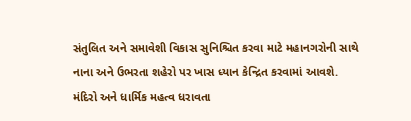સંતુલિત અને સમાવેશી વિકાસ સુનિશ્ચિત કરવા માટે મહાનગરોની સાથે નાના અને ઉભરતા શહેરો પર ખાસ ધ્યાન કેન્દ્રિત કરવામાં આવશે.
મંદિરો અને ધાર્મિક મહત્વ ધરાવતા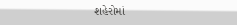શહેરોમાં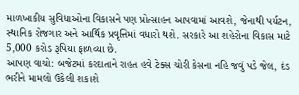માળખાકીય સુવિધાઓના વિકાસને પણ પ્રોત્સાહન આપવામાં આવશે, જેનાથી પર્યટન, સ્થાનિક રોજગાર અને આર્થિક પ્રવૃત્તિમાં વધારો થશે. સરકારે આ શહેરોના વિકાસ માટે 5,000 કરોડ રૂપિયા ફાળવ્યા છે.
આપણ વાચો: બજેટમાં કરદાતાને રાહત હવે ટેક્સ ચોરી કેસના નહિ જવું પડે જેલ, દંડ ભરીને મામલો ઉકેલી શકાશે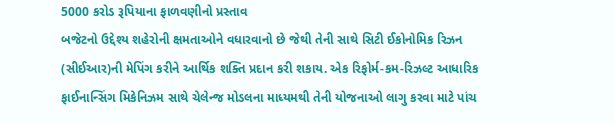5000 કરોડ રૂપિયાના ફાળવણીનો પ્રસ્તાવ
બજેટનો ઉદ્દેશ્ય શહેરોની ક્ષમતાઓને વધારવાનો છે જેથી તેની સાથે સિટી ઈકોનોમિક રિઝન (સીઈઆર)ની મેપિંગ કરીને આર્થિક શક્તિ પ્રદાન કરી શકાય. એક રિફોર્મ-કમ-રિઝલ્ટ આધારિક ફાઈનાન્સિંગ મિકેનિઝમ સાથે ચેલેન્જ મોડલના માધ્યમથી તેની યોજનાઓ લાગુ કરવા માટે પાંચ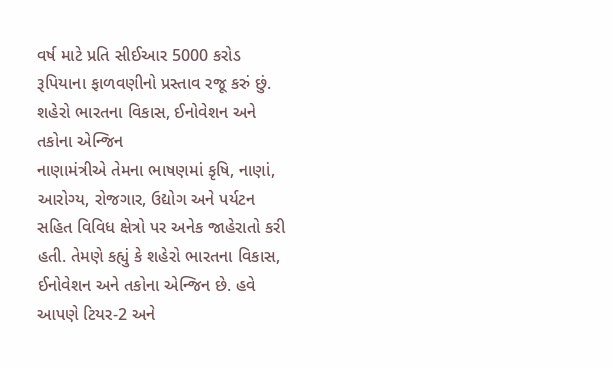વર્ષ માટે પ્રતિ સીઈઆર 5000 કરોડ રૂપિયાના ફાળવણીનો પ્રસ્તાવ રજૂ કરું છું.
શહેરો ભારતના વિકાસ, ઈનોવેશન અને તકોના એન્જિન
નાણામંત્રીએ તેમના ભાષણમાં કૃષિ, નાણાં, આરોગ્ય, રોજગાર, ઉદ્યોગ અને પર્યટન સહિત વિવિધ ક્ષેત્રો પર અનેક જાહેરાતો કરી હતી. તેમણે કહ્યું કે શહેરો ભારતના વિકાસ, ઈનોવેશન અને તકોના એન્જિન છે. હવે આપણે ટિયર-2 અને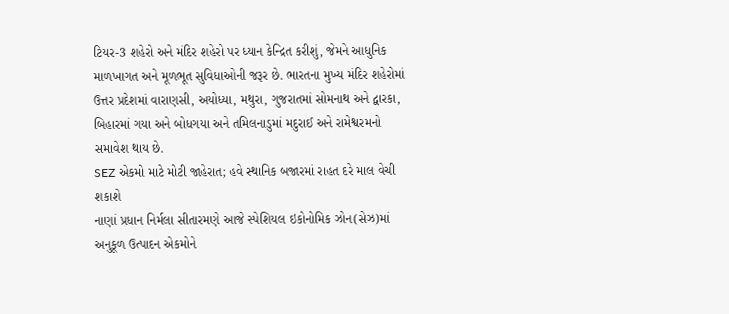ટિયર-3 શહેરો અને મંદિર શહેરો પર ધ્યાન કેન્દ્રિત કરીશું, જેમને આધુનિક માળખાગત અને મૂળભૂત સુવિધાઓની જરૂર છે. ભારતના મુખ્ય મંદિર શહેરોમાં ઉત્તર પ્રદેશમાં વારાણસી, અયોધ્યા, મથુરા, ગુજરાતમાં સોમનાથ અને દ્વારકા, બિહારમાં ગયા અને બોધગયા અને તમિલનાડુમાં મદુરાઈ અને રામેશ્વરમનો સમાવેશ થાય છે.
SEZ એકમો માટે મોટી જાહેરાત; હવે સ્થાનિક બજારમાં રાહત દરે માલ વેચી શકાશે
નાણાં પ્રધાન નિર્મલા સીતારમણે આજે સ્પેશિયલ ઇકોનોમિક ઝોન(સેઝ)માં અનુકૂળ ઉત્પાદન એકમોને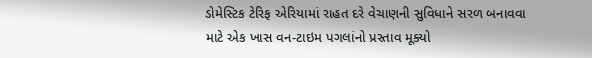ડોમેસ્ટિક ટેરિફ એરિયામાં રાહત દરે વેચાણની સુવિધાને સરળ બનાવવા માટે એક ખાસ વન-ટાઇમ પગલાંનો પ્રસ્તાવ મૂક્યો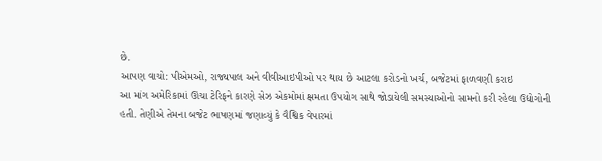છે.
આપણ વાચો: પીએમઓ, રાજ્યપાલ અને વીવીઆઇપીઓ પર થાય છે આટલા કરોડનો ખર્ચ, બજેટમાં ફાળવણી કરાઇ
આ માંગ અમેરિકામાં ઊંચા ટેરિફને કારણે સેઝ એકમોમાં ક્ષમતા ઉપયોગ સાથે જોડાયેલી સમસ્યાઓનો સામનો કરી રહેલા ઉદ્યોગોની હતી. તેણીએ તેમના બજેટ ભાષણમાં જણાવ્યું કે વૈશ્વિક વેપારમાં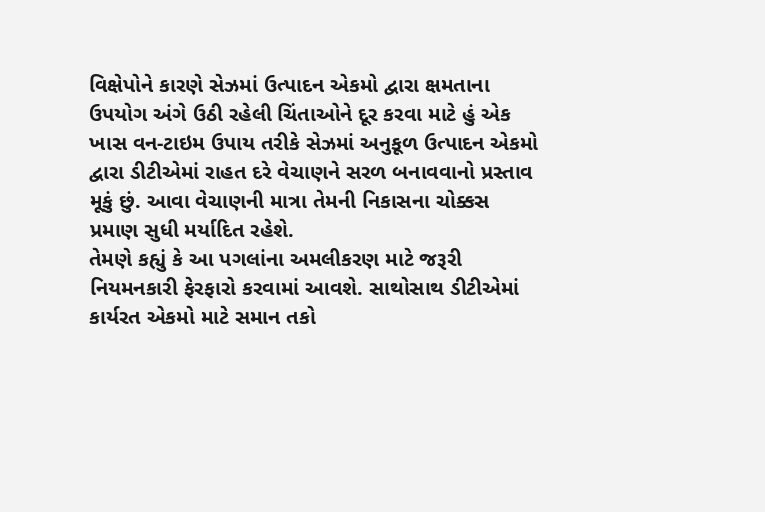વિક્ષેપોને કારણે સેઝમાં ઉત્પાદન એકમો દ્વારા ક્ષમતાના ઉપયોગ અંગે ઉઠી રહેલી ચિંતાઓને દૂર કરવા માટે હું એક ખાસ વન-ટાઇમ ઉપાય તરીકે સેઝમાં અનુકૂળ ઉત્પાદન એકમો દ્વારા ડીટીએમાં રાહત દરે વેચાણને સરળ બનાવવાનો પ્રસ્તાવ મૂકું છું. આવા વેચાણની માત્રા તેમની નિકાસના ચોક્કસ પ્રમાણ સુધી મર્યાદિત રહેશે.
તેમણે કહ્યું કે આ પગલાંના અમલીકરણ માટે જરૂરી નિયમનકારી ફેરફારો કરવામાં આવશે. સાથોસાથ ડીટીએમાં કાર્યરત એકમો માટે સમાન તકો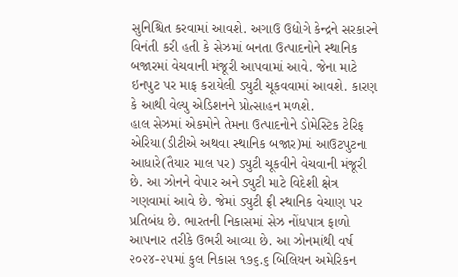સુનિશ્ચિત કરવામાં આવશે. અગાઉ ઉદ્યોગે કેન્દ્રને સરકારને વિનંતી કરી હતી કે સેઝમાં બનતા ઉત્પાદનોને સ્થાનિક બજારમાં વેચવાની મંજૂરી આપવામાં આવે. જેના માટે ઇનપુટ પર માફ કરાયેલી ડ્યુટી ચૂકવવામાં આવશે. કારણ કે આથી વેલ્યુ એડિશનને પ્રોત્સાહન મળશે.
હાલ સેઝમાં એકમોને તેમના ઉત્પાદનોને ડોમેસ્ટિક ટેરિફ એરિયા(ડીટીએ અથવા સ્થાનિક બજાર)માં આઉટપુટના આધારે(તૈયાર માલ પર) ડ્યુટી ચૂકવીને વેચવાની મંજૂરી છે. આ ઝોનને વેપાર અને ડ્યુટી માટે વિદેશી ક્ષેત્ર ગણવામાં આવે છે. જેમાં ડ્યુટી ફ્રી સ્થાનિક વેચાણ પર પ્રતિબંધ છે. ભારતની નિકાસમાં સેઝ નોંધપાત્ર ફાળો આપનાર તરીકે ઉભરી આવ્યા છે. આ ઝોનમાંથી વર્ષ ૨૦૨૪-૨૫માં કુલ નિકાસ ૧૭૬.૬ બિલિયન અમેરિકન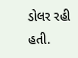ડોલર રહી હતી.